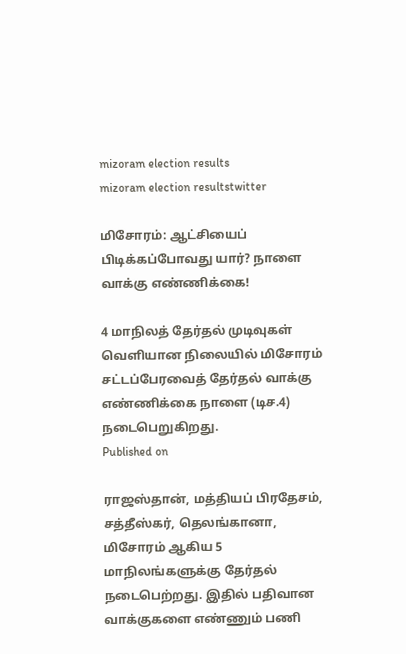mizoram election results
mizoram election resultstwitter

மிசோரம்: ஆட்சியைப் பிடிக்கப்போவது யார்? நாளை வாக்கு எண்ணிக்கை!

4 மாநிலத் தேர்தல் முடிவுகள் வெளியான நிலையில் மிசோரம் சட்டப்பேரவைத் தேர்தல் வாக்கு எண்ணிக்கை நாளை (டிச.4) நடைபெறுகிறது.
Published on

ராஜஸ்தான், மத்தியப் பிரதேசம், சத்தீஸ்கர், தெலங்கானா, மிசோரம் ஆகிய 5 மாநிலங்களுக்கு தேர்தல் நடைபெற்றது. இதில் பதிவான வாக்குகளை எண்ணும் பணி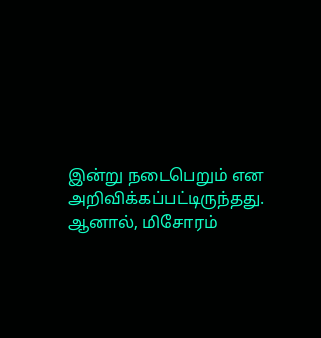இன்று நடைபெறும் என அறிவிக்கப்பட்டிருந்தது. ஆனால், மிசோரம்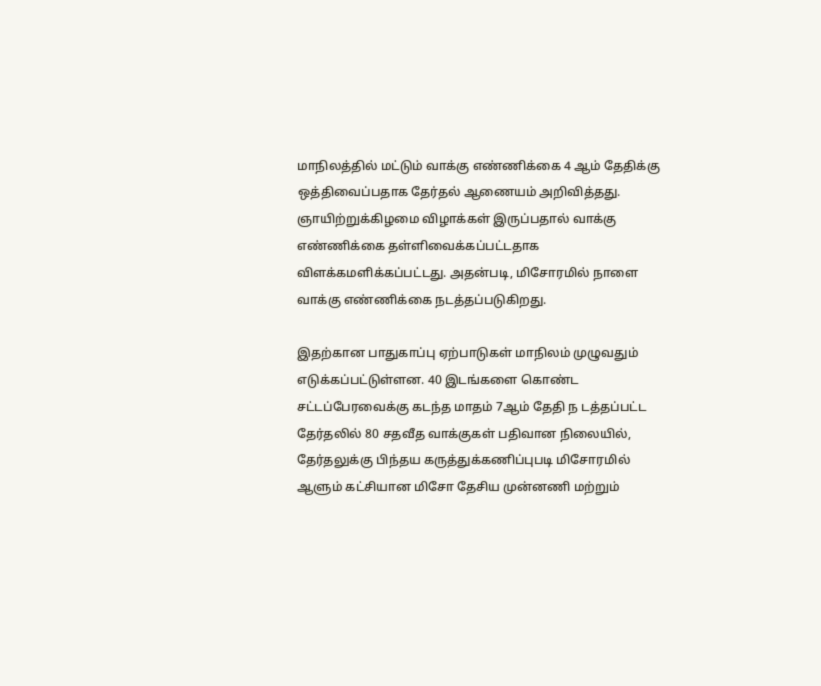மாநிலத்தில் மட்டும் வாக்கு எண்ணிக்கை 4 ஆம் தேதிக்கு ஒத்திவைப்பதாக தேர்தல் ஆணையம் அறிவித்தது. ஞாயிற்றுக்கிழமை விழாக்கள் இருப்பதால் வாக்கு எண்ணிக்கை தள்ளிவைக்கப்பட்டதாக விளக்கமளிக்கப்பட்டது. அதன்படி, மிசோரமில் நாளை வாக்கு எண்ணிக்கை நடத்தப்படுகிறது.

இதற்கான பாதுகாப்பு ஏற்பாடுகள் மாநிலம் முழுவதும் எடுக்கப்பட்டுள்ளன. 40 இடங்களை கொண்ட சட்டப்பேரவைக்கு கடந்த மாதம் 7ஆம் தேதி ந டத்தப்பட்ட தேர்தலில் 80 சதவீத வாக்குகள் பதிவான நிலையில், தேர்தலுக்கு பிந்தய கருத்துக்கணிப்புபடி மிசோரமில் ஆளும் கட்சியான மிசோ தேசிய முன்னணி மற்றும்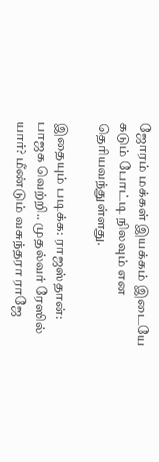ஜோரம் மக்கள் இயக்கம் இடையே கடும் போட்டி நிலவும் என தெரியவந்துள்ளது.

இதையும் படிக்க: ராஜஸ்தான்: பாஜக வெற்றி.. முதல்வர் ரேஸில் யார்? மீண்டும் வசுந்தரா ராஜே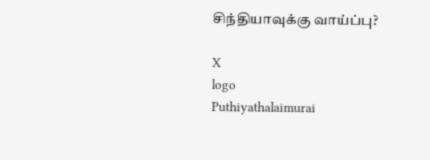சிந்தியாவுக்கு வாய்ப்பு?

X
logo
Puthiyathalaimurai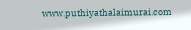www.puthiyathalaimurai.com